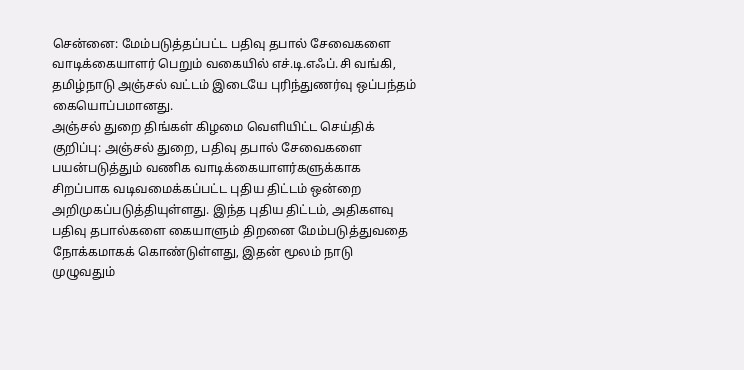சென்னை: மேம்படுத்தப்பட்ட பதிவு தபால் சேவைகளை வாடிக்கையாளர் பெறும் வகையில் எச்.டி.எஃப்.சி வங்கி, தமிழ்நாடு அஞ்சல் வட்டம் இடையே புரிந்துணர்வு ஒப்பந்தம் கையொப்பமானது.
அஞ்சல் துறை திங்கள் கிழமை வெளியிட்ட செய்திக் குறிப்பு: அஞ்சல் துறை, பதிவு தபால் சேவைகளை பயன்படுத்தும் வணிக வாடிக்கையாளர்களுக்காக சிறப்பாக வடிவமைக்கப்பட்ட புதிய திட்டம் ஒன்றை அறிமுகப்படுத்தியுள்ளது. இந்த புதிய திட்டம், அதிகளவு பதிவு தபால்களை கையாளும் திறனை மேம்படுத்துவதை நோக்கமாகக் கொண்டுள்ளது, இதன் மூலம் நாடு முழுவதும்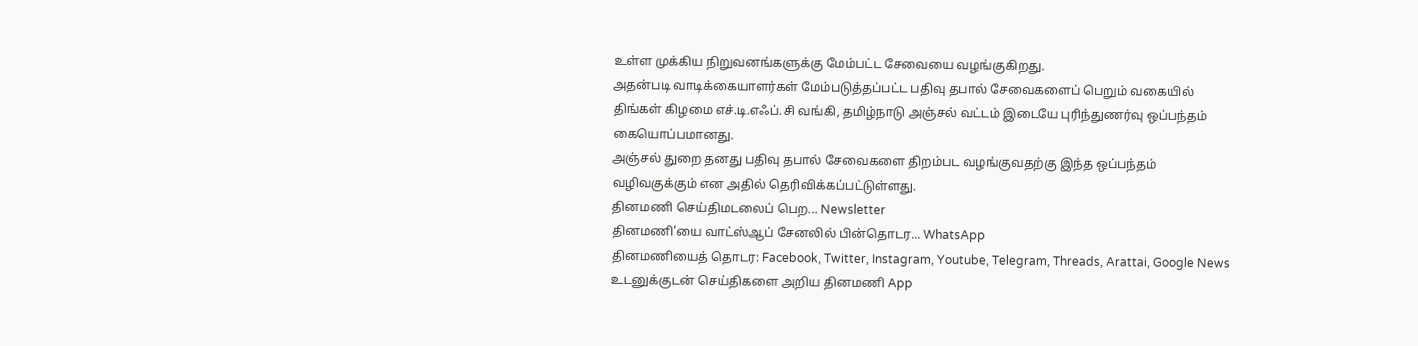உள்ள முக்கிய நிறுவனங்களுக்கு மேம்பட்ட சேவையை வழங்குகிறது.
அதன்படி வாடிக்கையாளர்கள் மேம்படுத்தப்பட்ட பதிவு தபால் சேவைகளைப் பெறும் வகையில் திங்கள் கிழமை எச்.டி.எஃப்.சி வங்கி, தமிழ்நாடு அஞ்சல் வட்டம் இடையே புரிந்துணர்வு ஒப்பந்தம் கையொப்பமானது.
அஞ்சல் துறை தனது பதிவு தபால் சேவைகளை திறம்பட வழங்குவதற்கு இந்த ஒப்பந்தம் வழிவகுக்கும் என அதில் தெரிவிக்கப்பட்டுள்ளது.
தினமணி செய்திமடலைப் பெற... Newsletter
தினமணி'யை வாட்ஸ்ஆப் சேனலில் பின்தொடர... WhatsApp
தினமணியைத் தொடர: Facebook, Twitter, Instagram, Youtube, Telegram, Threads, Arattai, Google News
உடனுக்குடன் செய்திகளை அறிய தினமணி App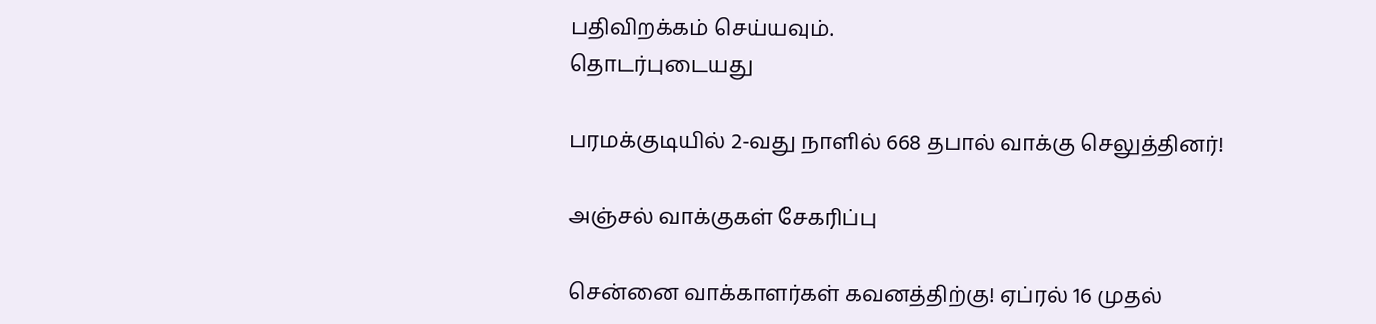பதிவிறக்கம் செய்யவும்.
தொடர்புடையது

பரமக்குடியில் 2-வது நாளில் 668 தபால் வாக்கு செலுத்தினர்!

அஞ்சல் வாக்குகள் சேகரிப்பு

சென்னை வாக்காளர்கள் கவனத்திற்கு! ஏப்ரல் 16 முதல்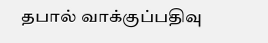தபால் வாக்குப்பதிவு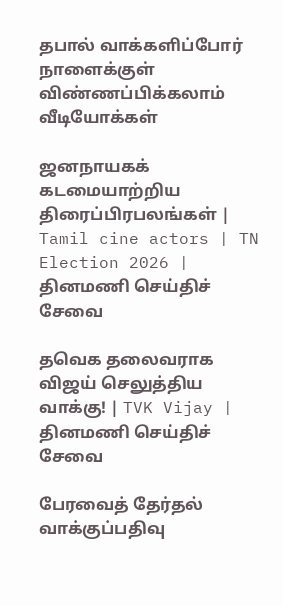தபால் வாக்களிப்போர் நாளைக்குள் விண்ணப்பிக்கலாம்
வீடியோக்கள்

ஜனநாயகக் கடமையாற்றிய திரைப்பிரபலங்கள் | Tamil cine actors | TN Election 2026 |
தினமணி செய்திச் சேவை

தவெக தலைவராக விஜய் செலுத்திய வாக்கு! | TVK Vijay |
தினமணி செய்திச் சேவை

பேரவைத் தேர்தல் வாக்குப்பதிவு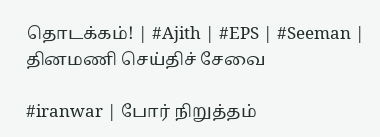தொடக்கம்! | #Ajith | #EPS | #Seeman |
தினமணி செய்திச் சேவை

#iranwar | போர் நிறுத்தம்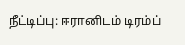நீட்டிப்பு: ஈரானிடம் டிரம்ப்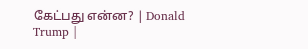கேட்பது என்ன? | Donald Trump |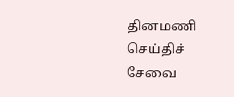தினமணி செய்திச் சேவை